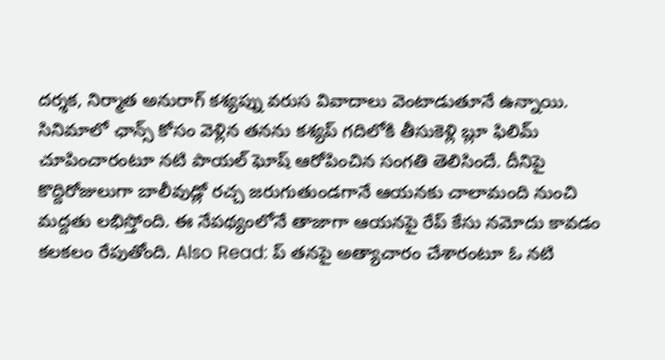దర్శక, నిర్మాత అనురాగ్ కశ్యప్ను వరుస వివాదాలు వెంటాడుతూనే ఉన్నాయి. సినిమాలో ఛాన్స్ కోసం వెళ్లిన తనను కశ్యప్ గదిలోకి తీసుకెళ్లి బ్లూ ఫిలిమ్ చూపించారంటూ నటి పాయల్ ఘోష్ ఆరోపించిన సంగతి తెలిసిందే. దీనిపై కొద్దిరోజులుగా బాలీవుడ్లో రచ్చ జరుగుతుండగానే ఆయనకు చాలామంది నుంచి మద్దతు లభిస్తోంది. ఈ నేపథ్యంలోనే తాజాగా ఆయనపై రేప్ కేసు నమోదు కావడం కలకలం రేపుతోంది. Also Read: ప్ తనపై అత్యాచారం చేశారంటూ ఓ నటి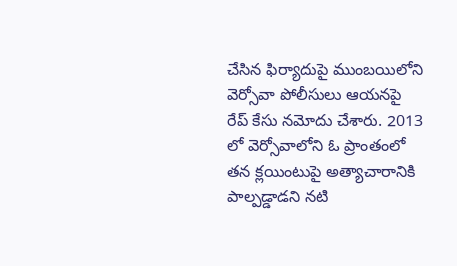చేసిన ఫిర్యాదుపై ముంబయిలోని వెర్సోవా పోలీసులు ఆయనపై రేప్ కేసు నమోదు చేశారు. 2013 లో వెర్సోవాలోని ఓ ప్రాంతంలో తన క్లయింటుపై అత్యాచారానికి పాల్పడ్డాడని నటి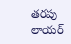తరపు లాయర్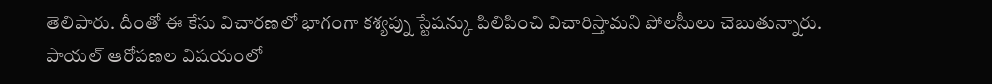తెలిపారు. దీంతో ఈ కేసు విచారణలో భాగంగా కశ్యప్ను స్టేషన్కు పిలిపించి విచారిస్తామని పోలసీులు చెబుతున్నారు. పాయల్ ఆరోపణల విషయంలో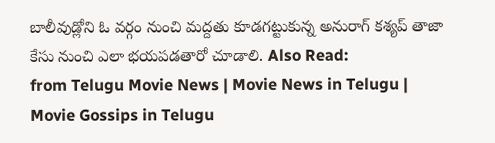బాలీవుడ్లోని ఓ వర్గం నుంచి మద్దతు కూడగట్టుకున్న అనురాగ్ కశ్యప్ తాజా కేసు నుంచి ఎలా భయపడతారో చూడాలి. Also Read:
from Telugu Movie News | Movie News in Telugu | Movie Gossips in Telugu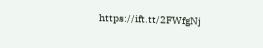https://ift.tt/2FWfgNj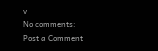v
No comments:
Post a Comment